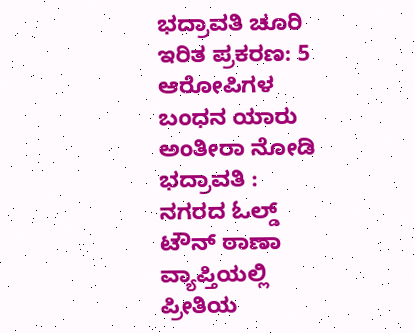ಭದ್ರಾವತಿ ಚೂರಿ ಇರಿತ ಪ್ರಕರಣ: 5 ಆರೋಪಿಗಳ ಬಂಧನ ಯಾರು ಅಂತೀರಾ ನೋಡಿ
ಭದ್ರಾವತಿ : ನಗರದ ಓಲ್ಡ್ ಟೌನ್ ಠಾಣಾ ವ್ಯಾಪ್ತಿಯಲ್ಲಿ ಪ್ರೀತಿಯ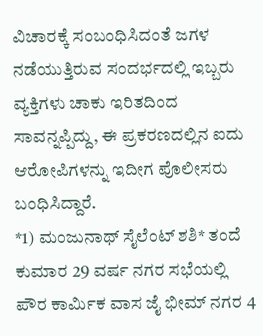ವಿಚಾರಕ್ಕೆ ಸಂಬಂಧಿಸಿದಂತೆ ಜಗಳ ನಡೆಯುತ್ತಿರುವ ಸಂದರ್ಭದಲ್ಲಿ ಇಬ್ಬರು ವ್ಯಕ್ತಿಗಳು ಚಾಕು ಇರಿತದಿಂದ ಸಾವನ್ನಪ್ಪಿದ್ದು, ಈ ಪ್ರಕರಣದಲ್ಲಿನ ಐದು ಆರೋಪಿಗಳನ್ನು ಇದೀಗ ಪೊಲೀಸರು ಬಂಧಿಸಿದ್ದಾರೆ.
*1) ಮಂಜುನಾಥ್ ಸೈಲೆಂಟ್ ಶಶಿ* ತಂದೆ ಕುಮಾರ 29 ವರ್ಷ ನಗರ ಸಭೆಯಲ್ಲಿ ಪೌರ ಕಾರ್ಮಿಕ ವಾಸ ಜೈ ಭೀಮ್ ನಗರ 4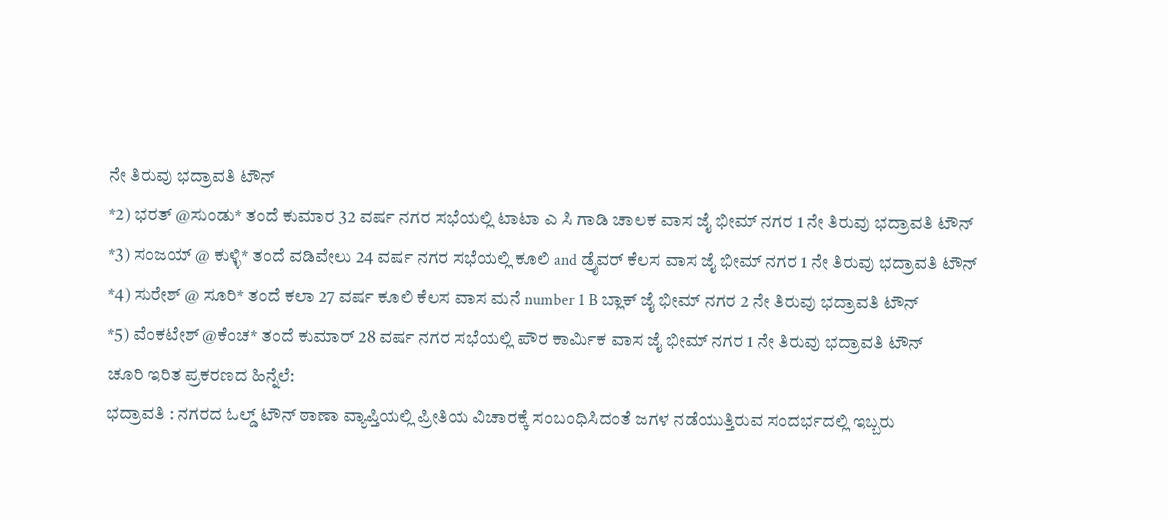ನೇ ತಿರುವು ಭದ್ರಾವತಿ ಟೌನ್
*2) ಭರತ್ @ಸುಂಡು* ತಂದೆ ಕುಮಾರ 32 ವರ್ಷ ನಗರ ಸಭೆಯಲ್ಲಿ ಟಾಟಾ ಎ ಸಿ ಗಾಡಿ ಚಾಲಕ ವಾಸ ಜೈ ಭೀಮ್ ನಗರ 1 ನೇ ತಿರುವು ಭದ್ರಾವತಿ ಟೌನ್
*3) ಸಂಜಯ್ @ ಕುಳ್ಳಿ* ತಂದೆ ವಡಿವೇಲು 24 ವರ್ಷ ನಗರ ಸಭೆಯಲ್ಲಿ ಕೂಲಿ and ಡ್ರೈವರ್ ಕೆಲಸ ವಾಸ ಜೈ ಭೀಮ್ ನಗರ 1 ನೇ ತಿರುವು ಭದ್ರಾವತಿ ಟೌನ್
*4) ಸುರೇಶ್ @ ಸೂರಿ* ತಂದೆ ಕಲಾ 27 ವರ್ಷ ಕೂಲಿ ಕೆಲಸ ವಾಸ ಮನೆ number 1 B ಬ್ಲಾಕ್ ಜೈ ಭೀಮ್ ನಗರ 2 ನೇ ತಿರುವು ಭದ್ರಾವತಿ ಟೌನ್
*5) ವೆಂಕಟೇಶ್ @ಕೆಂಚ* ತಂದೆ ಕುಮಾರ್ 28 ವರ್ಷ ನಗರ ಸಭೆಯಲ್ಲಿ ಪೌರ ಕಾರ್ಮಿಕ ವಾಸ ಜೈ ಭೀಮ್ ನಗರ 1 ನೇ ತಿರುವು ಭದ್ರಾವತಿ ಟೌನ್
ಚೂರಿ ಇರಿತ ಪ್ರಕರಣದ ಹಿನ್ನೆಲೆ:
ಭದ್ರಾವತಿ : ನಗರದ ಓಲ್ಡ್ ಟೌನ್ ಠಾಣಾ ವ್ಯಾಪ್ತಿಯಲ್ಲಿ ಪ್ರೀತಿಯ ವಿಚಾರಕ್ಕೆ ಸಂಬಂಧಿಸಿದಂತೆ ಜಗಳ ನಡೆಯುತ್ತಿರುವ ಸಂದರ್ಭದಲ್ಲಿ ಇಬ್ಬರು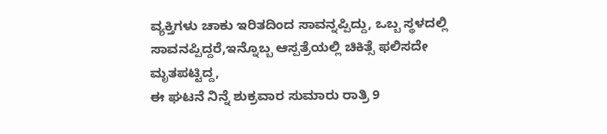ವ್ಯಕ್ತಿಗಳು ಚಾಕು ಇರಿತದಿಂದ ಸಾವನ್ನಪ್ಪಿದ್ದು, ಒಬ್ಬ ಸ್ಥಳದಲ್ಲಿ ಸಾವನಪ್ಪಿದ್ದರೆ,ಇನ್ನೊಬ್ಬ ಆಸ್ಪತ್ರೆಯಲ್ಲಿ ಚಿಕಿತ್ಸೆ ಫಲಿಸದೇ ಮೃತಪಟ್ಟಿದ್ದ,
ಈ ಘಟನೆ ನಿನ್ನೆ ಶುಕ್ರವಾರ ಸುಮಾರು ರಾತ್ರಿ 9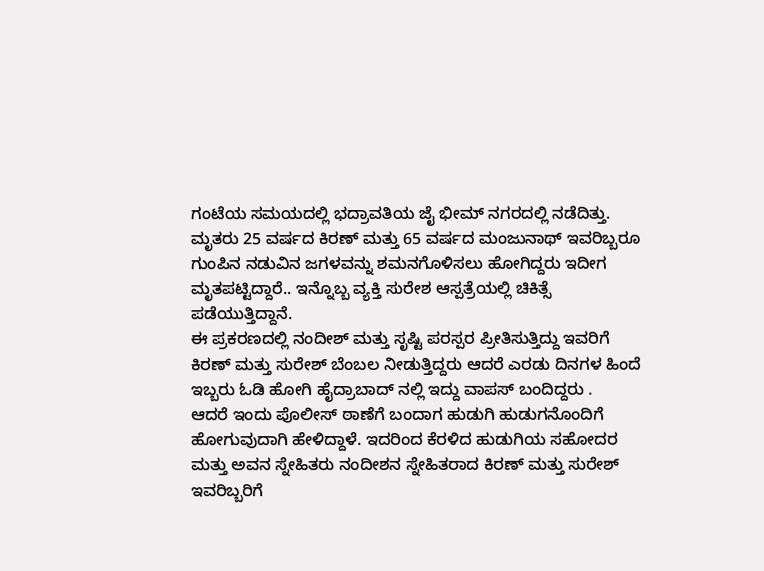ಗಂಟೆಯ ಸಮಯದಲ್ಲಿ ಭದ್ರಾವತಿಯ ಜೈ ಭೀಮ್ ನಗರದಲ್ಲಿ ನಡೆದಿತ್ತು.
ಮೃತರು 25 ವರ್ಷದ ಕಿರಣ್ ಮತ್ತು 65 ವರ್ಷದ ಮಂಜುನಾಥ್ ಇವರಿಬ್ಬರೂ ಗುಂಪಿನ ನಡುವಿನ ಜಗಳವನ್ನು ಶಮನಗೊಳಿಸಲು ಹೋಗಿದ್ದರು ಇದೀಗ ಮೃತಪಟ್ಟಿದ್ದಾರೆ.. ಇನ್ನೊಬ್ಬ ವ್ಯಕ್ತಿ ಸುರೇಶ ಆಸ್ಪತ್ರೆಯಲ್ಲಿ ಚಿಕಿತ್ಸೆ ಪಡೆಯುತ್ತಿದ್ದಾನೆ.
ಈ ಪ್ರಕರಣದಲ್ಲಿ ನಂದೀಶ್ ಮತ್ತು ಸೃಷ್ಟಿ ಪರಸ್ಪರ ಪ್ರೀತಿಸುತ್ತಿದ್ದು ಇವರಿಗೆ ಕಿರಣ್ ಮತ್ತು ಸುರೇಶ್ ಬೆಂಬಲ ನೀಡುತ್ತಿದ್ದರು ಆದರೆ ಎರಡು ದಿನಗಳ ಹಿಂದೆ ಇಬ್ಬರು ಓಡಿ ಹೋಗಿ ಹೈದ್ರಾಬಾದ್ ನಲ್ಲಿ ಇದ್ದು ವಾಪಸ್ ಬಂದಿದ್ದರು .
ಆದರೆ ಇಂದು ಪೊಲೀಸ್ ಠಾಣೆಗೆ ಬಂದಾಗ ಹುಡುಗಿ ಹುಡುಗನೊಂದಿಗೆ ಹೋಗುವುದಾಗಿ ಹೇಳಿದ್ದಾಳೆ. ಇದರಿಂದ ಕೆರಳಿದ ಹುಡುಗಿಯ ಸಹೋದರ ಮತ್ತು ಅವನ ಸ್ನೇಹಿತರು ನಂದೀಶನ ಸ್ನೇಹಿತರಾದ ಕಿರಣ್ ಮತ್ತು ಸುರೇಶ್ ಇವರಿಬ್ಬರಿಗೆ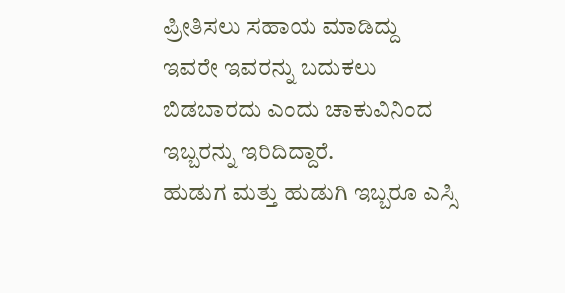ಪ್ರೀತಿಸಲು ಸಹಾಯ ಮಾಡಿದ್ದು ಇವರೇ ಇವರನ್ನು ಬದುಕಲು ಬಿಡಬಾರದು ಎಂದು ಚಾಕುವಿನಿಂದ ಇಬ್ಬರನ್ನು ಇರಿದಿದ್ದಾರೆ.
ಹುಡುಗ ಮತ್ತು ಹುಡುಗಿ ಇಬ್ಬರೂ ಎಸ್ಸಿ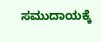ಸಮುದಾಯಕ್ಕೆ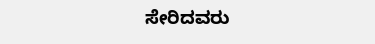ಸೇರಿದವರು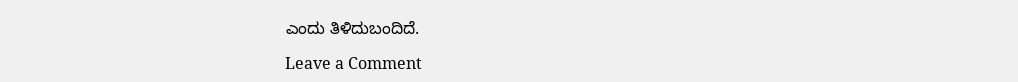ಎಂದು ತಿಳಿದುಬಂದಿದೆ.

Leave a Comment